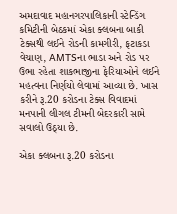અમદાવાદ મહાનગરપાલિકાની સ્ટેન્ડિંગ કમિટીની બેઠકમાં એકા ક્લબના બાકી ટેક્સથી લઈને રોડની કામગીરી, ફટાકડા વેચાણ, AMTSના ભાડા અને રોડ પર ઉભા રહેતા શાકભાજીના ફેરિયાઓને લઈને મહત્વના નિર્ણયો લેવામાં આવ્યા છે. ખાસ કરીને રૂ.20 કરોડના ટેક્સ વિવાદમાં મનપાની લીગલ ટીમની બેદરકારી સામે સવાલો ઉઠ્યા છે.

એકા ક્લબના રૂ.20 કરોડના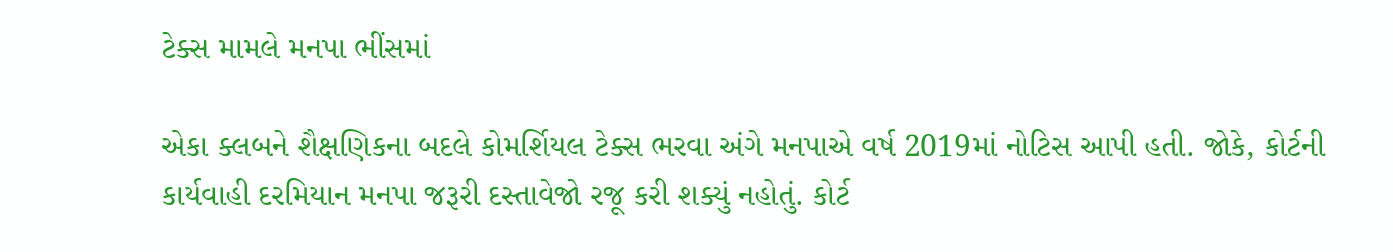ટેક્સ મામલે મનપા ભીંસમાં

એકા ક્લબને શૈક્ષણિકના બદલે કોમર્શિયલ ટેક્સ ભરવા અંગે મનપાએ વર્ષ 2019માં નોટિસ આપી હતી. જોકે, કોર્ટની કાર્યવાહી દરમિયાન મનપા જરૂરી દસ્તાવેજો રજૂ કરી શક્યું નહોતું. કોર્ટ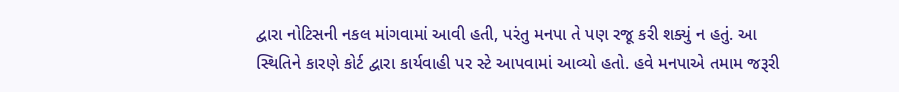દ્વારા નોટિસની નકલ માંગવામાં આવી હતી, પરંતુ મનપા તે પણ રજૂ કરી શક્યું ન હતું. આ સ્થિતિને કારણે કોર્ટ દ્વારા કાર્યવાહી પર સ્ટે આપવામાં આવ્યો હતો. હવે મનપાએ તમામ જરૂરી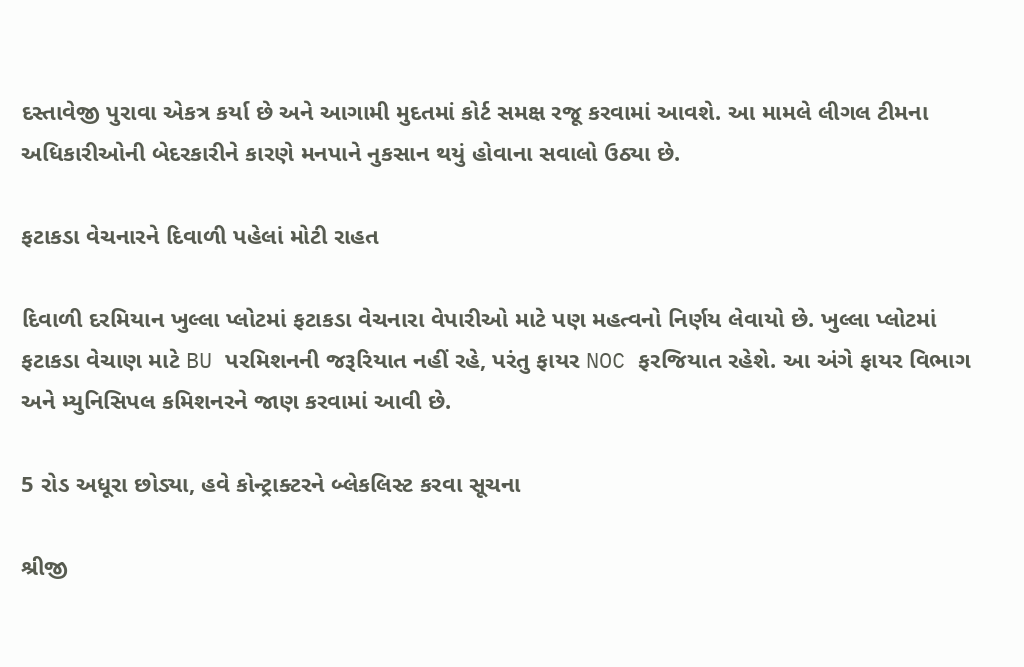દસ્તાવેજી પુરાવા એકત્ર કર્યા છે અને આગામી મુદતમાં કોર્ટ સમક્ષ રજૂ કરવામાં આવશે. આ મામલે લીગલ ટીમના અધિકારીઓની બેદરકારીને કારણે મનપાને નુકસાન થયું હોવાના સવાલો ઉઠ્યા છે.

ફટાકડા વેચનારને દિવાળી પહેલાં મોટી રાહત

દિવાળી દરમિયાન ખુલ્લા પ્લોટમાં ફટાકડા વેચનારા વેપારીઓ માટે પણ મહત્વનો નિર્ણય લેવાયો છે. ખુલ્લા પ્લોટમાં ફટાકડા વેચાણ માટે BU પરમિશનની જરૂરિયાત નહીં રહે, પરંતુ ફાયર NOC ફરજિયાત રહેશે. આ અંગે ફાયર વિભાગ અને મ્યુનિસિપલ કમિશનરને જાણ કરવામાં આવી છે.

5 રોડ અધૂરા છોડ્યા, હવે કોન્ટ્રાક્ટરને બ્લેકલિસ્ટ કરવા સૂચના

શ્રીજી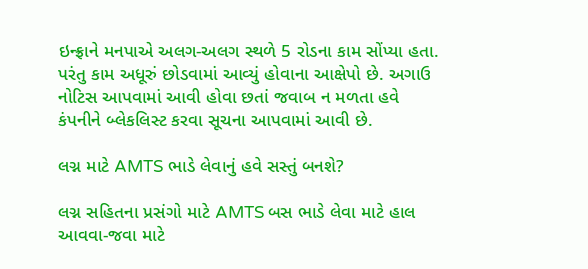ઇન્ફ્રાને મનપાએ અલગ-અલગ સ્થળે 5 રોડના કામ સોંપ્યા હતા. પરંતુ કામ અધૂરું છોડવામાં આવ્યું હોવાના આક્ષેપો છે. અગાઉ નોટિસ આપવામાં આવી હોવા છતાં જવાબ ન મળતા હવે કંપનીને બ્લેકલિસ્ટ કરવા સૂચના આપવામાં આવી છે.

લગ્ન માટે AMTS ભાડે લેવાનું હવે સસ્તું બનશે?

લગ્ન સહિતના પ્રસંગો માટે AMTS બસ ભાડે લેવા માટે હાલ આવવા-જવા માટે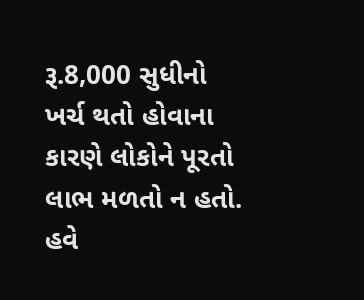રૂ.8,000 સુધીનો ખર્ચ થતો હોવાના કારણે લોકોને પૂરતો લાભ મળતો ન હતો. હવે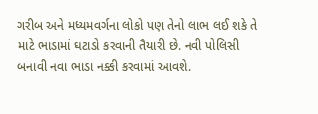ગરીબ અને મધ્યમવર્ગના લોકો પણ તેનો લાભ લઈ શકે તે માટે ભાડામાં ઘટાડો કરવાની તૈયારી છે. નવી પોલિસી બનાવી નવા ભાડા નક્કી કરવામાં આવશે.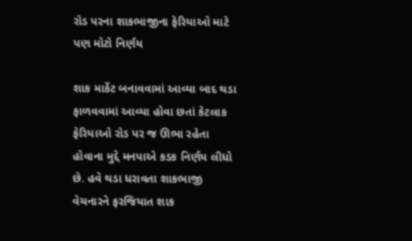રોડ પરના શાકભાજીના ફેરિયાઓ માટે પણ મોટો નિર્ણય

શાક માર્કેટ બનાવવામાં આવ્યા બાદ થડા ફાળવવામાં આવ્યા હોવા છતાં કેટલાક ફેરિયાઓ રોડ પર જ ઊભા રહેતા હોવાના મુદ્દે મનપાએ કડક નિર્ણય લીધો છે. હવે થડા ધરાવતા શાકભાજી વેચનારને ફરજિયાત શાક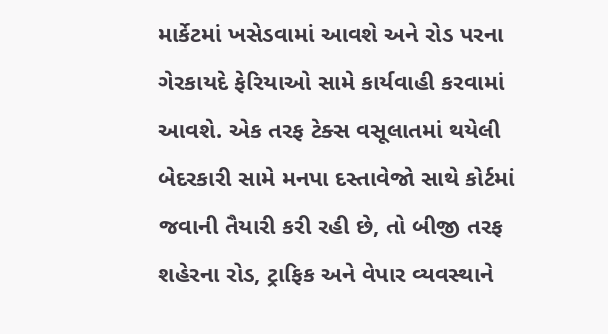માર્કેટમાં ખસેડવામાં આવશે અને રોડ પરના ગેરકાયદે ફેરિયાઓ સામે કાર્યવાહી કરવામાં આવશે. એક તરફ ટેક્સ વસૂલાતમાં થયેલી બેદરકારી સામે મનપા દસ્તાવેજો સાથે કોર્ટમાં જવાની તૈયારી કરી રહી છે, તો બીજી તરફ શહેરના રોડ, ટ્રાફિક અને વેપાર વ્યવસ્થાને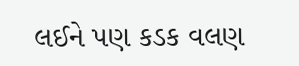લઈને પણ કડક વલણ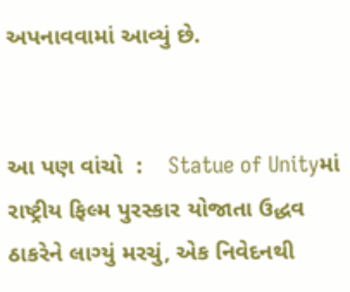અપનાવવામાં આવ્યું છે.


આ પણ વાંચો  :    Statue of Unityમાં રાષ્ટ્રીય ફિલ્મ પુરસ્કાર યોજાતા ઉદ્ધવ ઠાકરેને લાગ્યું મરચું, એક નિવેદનથી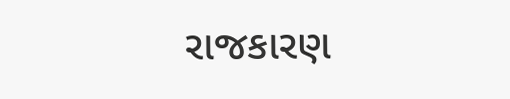રાજકારણ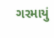ગરમાયું